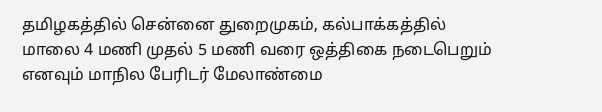தமிழகத்தில் சென்னை துறைமுகம், கல்பாக்கத்தில் மாலை 4 மணி முதல் 5 மணி வரை ஒத்திகை நடைபெறும் எனவும் மாநில பேரிடர் மேலாண்மை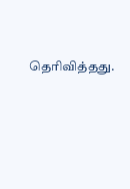தெரிவித்தது.